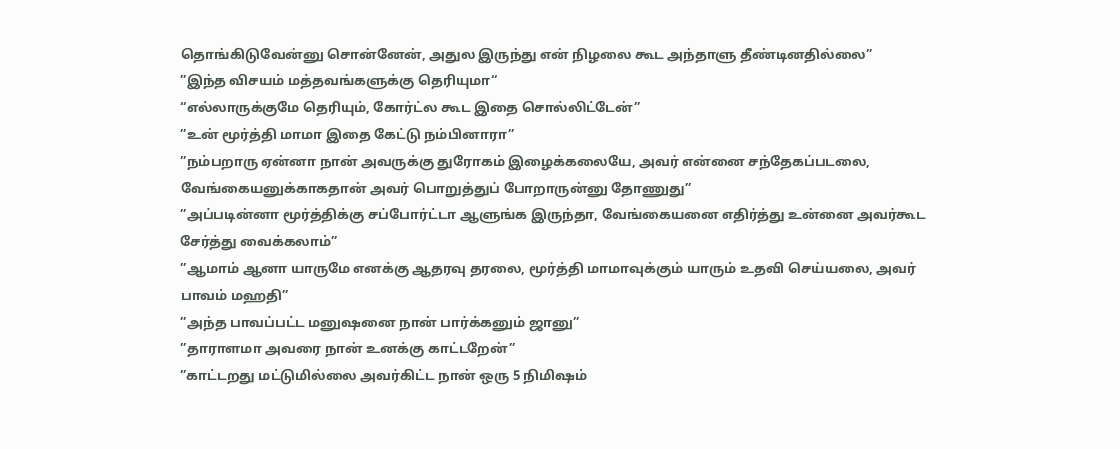தொங்கிடுவேன்னு சொன்னேன், அதுல இருந்து என் நிழலை கூட அந்தாளு தீண்டினதில்லை”
”இந்த விசயம் மத்தவங்களுக்கு தெரியுமா“
“எல்லாருக்குமே தெரியும், கோர்ட்ல கூட இதை சொல்லிட்டேன்”
”உன் மூர்த்தி மாமா இதை கேட்டு நம்பினாரா”
”நம்பறாரு ஏன்னா நான் அவருக்கு துரோகம் இழைக்கலையே, அவர் என்னை சந்தேகப்படலை, வேங்கையனுக்காகதான் அவர் பொறுத்துப் போறாருன்னு தோணுது”
”அப்படின்னா மூர்த்திக்கு சப்போர்ட்டா ஆளுங்க இருந்தா, வேங்கையனை எதிர்த்து உன்னை அவர்கூட சேர்த்து வைக்கலாம்”
”ஆமாம் ஆனா யாருமே எனக்கு ஆதரவு தரலை, மூர்த்தி மாமாவுக்கும் யாரும் உதவி செய்யலை, அவர் பாவம் மஹதி”
”அந்த பாவப்பட்ட மனுஷனை நான் பார்க்கனும் ஜானு”
”தாராளமா அவரை நான் உனக்கு காட்டறேன்”
”காட்டறது மட்டுமில்லை அவர்கிட்ட நான் ஒரு 5 நிமிஷம்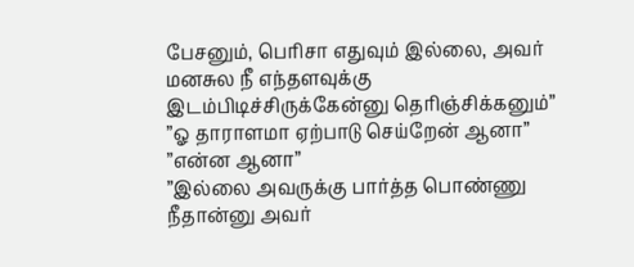பேசனும், பெரிசா எதுவும் இல்லை, அவர் மனசுல நீ எந்தளவுக்கு இடம்பிடிச்சிருக்கேன்னு தெரிஞ்சிக்கனும்”
”ஓ தாராளமா ஏற்பாடு செய்றேன் ஆனா”
”என்ன ஆனா”
”இல்லை அவருக்கு பார்த்த பொண்ணு நீதான்னு அவர்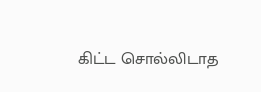கிட்ட சொல்லிடாத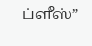ப்ளீஸ்”